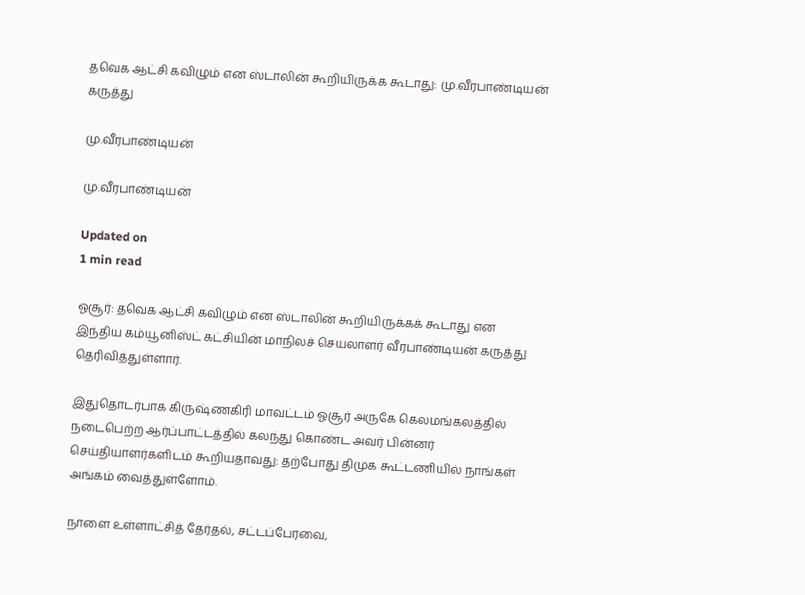தவெக ஆட்சி கவிழும் என ஸ்டாலின் கூறியிருக்க கூடாது: மு.வீரபாண்டியன் கருத்து

மு.வீரபாண்டியன்

மு.வீரபாண்டியன்

Updated on
1 min read

ஓசூர்: தவெக ஆட்சி கவிழும் என ஸ்டாலின் கூறியிருக்கக் கூடாது என இந்திய கம்யூனிஸ்ட் கட்சியின் மாநிலச் செயலாளர் வீரபாண்டியன் கருத்து தெரிவித்துள்ளார்.

இதுதொடர்பாக கிருஷ்ணகிரி மாவட்டம் ஓசூர் அருகே கெலமங்கலத்தில் நடைபெற்ற ஆர்ப்பாட்டத்தில் கலந்து கொண்ட அவர் பின்னர் செய்தியாளர்களிடம் கூறியதாவது: தற்போது திமுக கூட்டணியில் நாங்கள் அங்கம் வைத்துள்ளோம்.

நாளை உள்ளாட்சித் தேர்தல், சட்டப்பேரவை,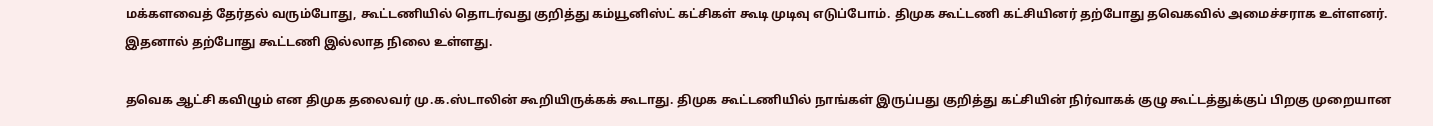மக்களவைத் தேர்தல் வரும்போது, கூட்டணியில் தொடர்வது குறித்து கம்யூனிஸ்ட் கட்சிகள் கூடி முடிவு எடுப்போம். திமுக கூட்டணி கட்சியினர் தற்போது தவெகவில் அமைச்சராக உள்ளனர். இதனால் தற்போது கூட்டணி இல்லாத நிலை உள்ளது.

தவெக ஆட்சி கவிழும் என திமுக தலைவர் மு.க.ஸ்டாலின் கூறியிருக்கக் கூடாது. திமுக கூட்டணியில் நாங்கள் இருப்பது குறித்து கட்சியின் நிர்வாகக் குழு கூட்டத்துக்குப் பிறகு முறையான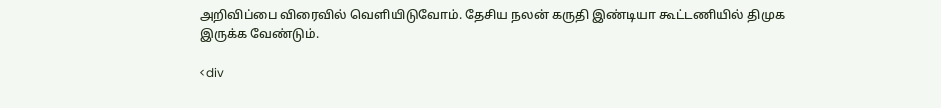அறிவிப்பை விரைவில் வெளியிடுவோம். தேசிய நலன் கருதி இண்டியா கூட்டணியில் திமுக இருக்க வேண்டும்.

<div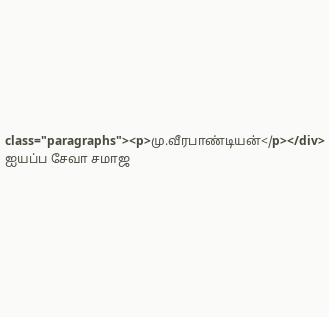class="paragraphs"><p>மு.வீரபாண்டியன்</p></div>
ஐயப்ப சேவா சமாஜ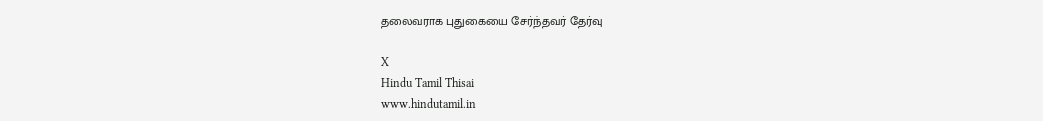தலைவராக புதுகையை சேர்ந்தவர் தேர்வு

X
Hindu Tamil Thisai
www.hindutamil.in